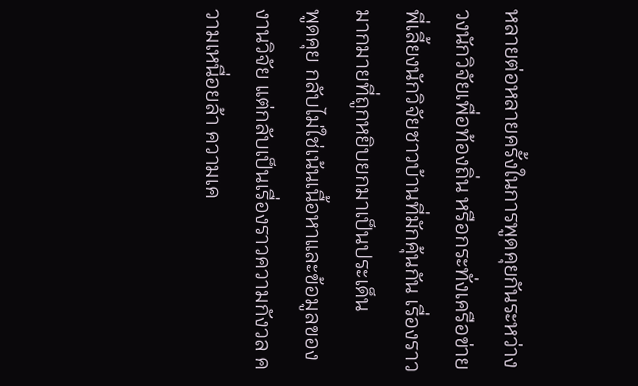หลายต่อหลายครั้งในการพูดคุยกันระหว่างวงนักวิจัยเพื่อท้องถิ่น หรือกระทั่งเครือข่ายพี่เลี้ยงนักวิจัยชาวบ้านที่มักคุ้นกัน เรื่องราวมากมายที่ถูกหยิบยกมาเป็นประเด็น
พูดคุย กลับไม่ใช่เน้นเนื้อหาและข้อมูลของงานวิจัย แต่กลับเป็นเรื่องราวความกังวล ความเหนื่อยล้า ความเค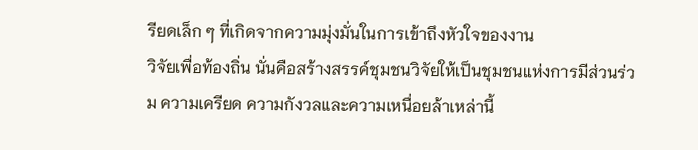รียดเล็ก ๆ ที่เกิดจากความมุ่งมั่นในการเข้าถึงหัวใจของงาน
วิจัยเพื่อท้องถิ่น นั่นคือสร้างสรรค์ชุมชนวิจัยให้เป็นชุมชนแห่งการมีส่วนร่วม ความเครียด ความกังวลและความเหนื่อยล้าเหล่านี้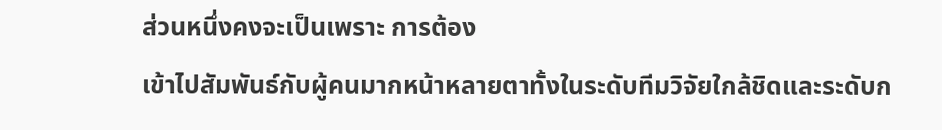ส่วนหนึ่งคงจะเป็นเพราะ การต้อง
เข้าไปสัมพันธ์กับผู้คนมากหน้าหลายตาทั้งในระดับทีมวิจัยใกล้ชิดและระดับก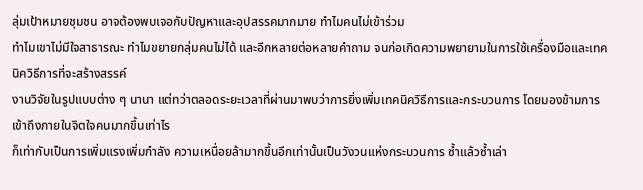ลุ่มเป้าหมายชุมชน อาจต้องพบเจอกับปัญหาและอุปสรรคมากมาย ทำไมคนไม่เข้าร่วม
ทำไมเขาไม่มีใจสาธารณะ ทำไมขยายกลุ่มคนไม่ได้ และอีกหลายต่อหลายคำถาม จนก่อเกิดความพยายามในการใช้เครื่องมือและเทคนิควิธีการที่จะสร้างสรรค์
งานวิจัยในรูปแบบต่าง ๆ นานา แต่ทว่าตลอดระยะเวลาที่ผ่านมาพบว่าการยิ่งเพิ่มเทคนิควิธีการและกระบวนการ โดยมองข้ามการเข้าถึงภายในจิตใจคนมากขึ้นเท่าไร
ก็เท่ากับเป็นการเพิ่มแรงเพิ่มกำลัง ความเหนื่อยล้ามากขึ้นอีกเท่านั้นเป็นวังวนแห่งกระบวนการ ซ้ำแล้วซ้ำเล่า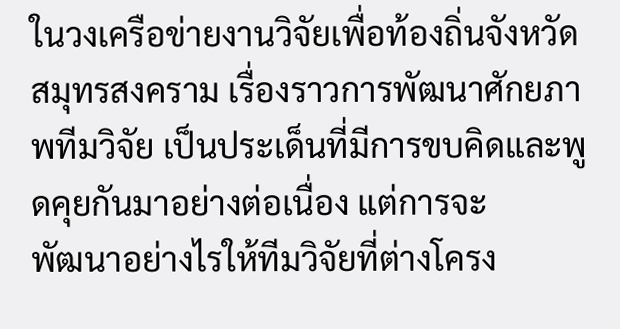ในวงเครือข่ายงานวิจัยเพื่อท้องถิ่นจังหวัดสมุทรสงคราม เรื่องราวการพัฒนาศักยภาพทีมวิจัย เป็นประเด็นที่มีการขบคิดและพูดคุยกันมาอย่างต่อเนื่อง แต่การจะ
พัฒนาอย่างไรให้ทีมวิจัยที่ต่างโครง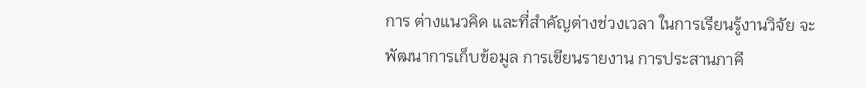การ ต่างแนวคิด และที่สำคัญต่างช่วงเวลา ในการเรียนรู้งานวิจัย จะพัฒนาการเก็บข้อมูล การเขียนรายงาน การประสานภาคี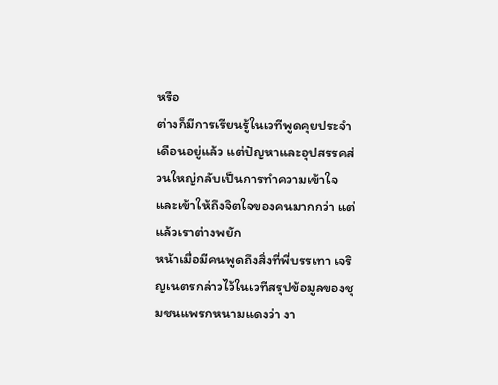หรือ
ต่างก็มีการเรียนรู้ในเวทีพูดคุยประจำเดือนอยู่แล้ว แต่ปัญหาและอุปสรรคส่วนใหญ่กลับเป็นการทำความเข้าใจและเข้าให้ถึงจิตใจของคนมากกว่า แต่แล้วเราต่างพยัก
หน้าเมื่อมีคนพูดถึงสิ่งที่พี่บรรเทา เจริญเนตรกล่าวไว้ในเวทีสรุปข้อมูลของชุมชนแพรกหนามแดงว่า งา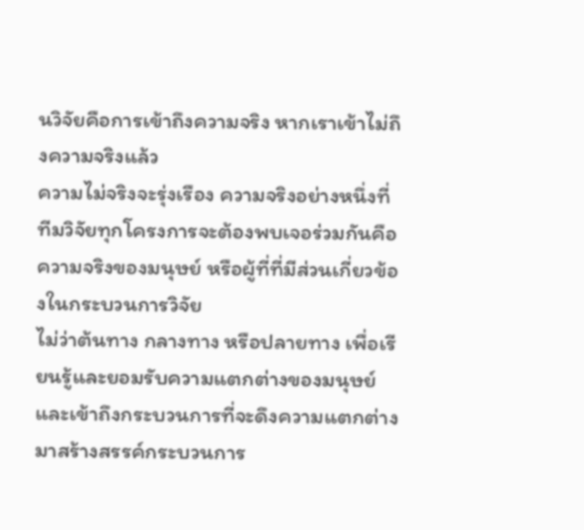นวิจัยคือการเข้าถึงความจริง หากเราเข้าไม่ถึงความจริงแล้ว
ความไม่จริงจะรุ่งเรือง ความจริงอย่างหนึ่งที่ทีมวิจัยทุกโครงการจะต้องพบเจอร่วมกันคือ ความจริงของมนุษย์ หรือผู้ที่ที่มีส่วนเกี่ยวข้องในกระบวนการวิจัย
ไม่ว่าต้นทาง กลางทาง หรือปลายทาง เพื่อเรียนรู้และยอมรับความแตกต่างของมนุษย์และเข้าถึงกระบวนการที่จะดึงความแตกต่างมาสร้างสรรค์กระบวนการ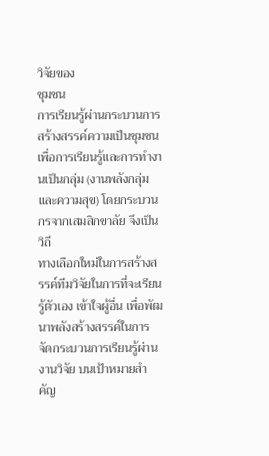วิจัยของ
ชุมชน
การเรียนรู้ผ่านกระบวนการสร้างสรรค์ความเป็นชุมชนเพื่อการเรียนรู้และการทำงานเป็นกลุ่ม (งานพลังกลุ่มและความสุข) โดยกระบวนกรจากเสมสิกขาลัย จึงเป็นวิถี
ทางเลือกใหม่ในการสร้างสรรค์ทีมวิจัยในการที่จะเรียนรู้ตัวเอง เข้าใจผู้อื่น เพื่อพัฒนาพลังสร้างสรรค์ในการจัดกระบวนการเรียนรู้ผ่านงานวิจัย บนเป้าหมายสำคัญ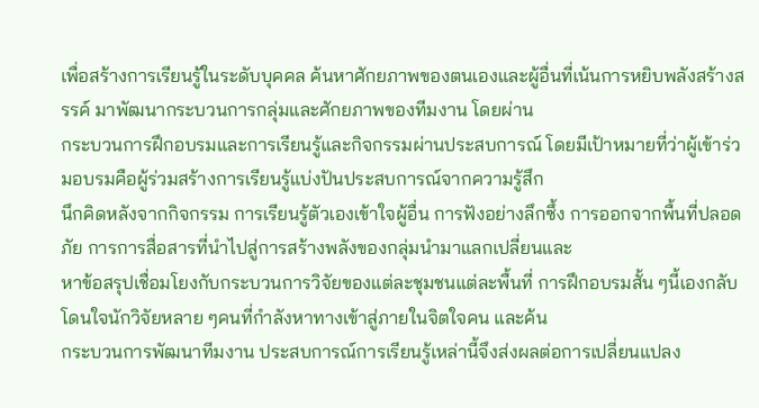เพื่อสร้างการเรียนรู้ในระดับบุคคล ค้นหาศักยภาพของตนเองและผู้อื่นที่เน้นการหยิบพลังสร้างสรรค์ มาพัฒนากระบวนการกลุ่มและศักยภาพของทีมงาน โดยผ่าน
กระบวนการฝึกอบรมและการเรียนรู้และกิจกรรมผ่านประสบการณ์ โดยมีเป้าหมายที่ว่าผู้เข้าร่วมอบรมคือผู้ร่วมสร้างการเรียนรู้แบ่งปันประสบการณ์จากความรู้สึก
นึกคิดหลังจากกิจกรรม การเรียนรู้ตัวเองเข้าใจผู้อื่น การฟังอย่างลึกซึ้ง การออกจากพื้นที่ปลอดภัย การการสื่อสารที่นำไปสู่การสร้างพลังของกลุ่มนำมาแลกเปลี่ยนและ
หาข้อสรุปเชื่อมโยงกับกระบวนการวิจัยของแต่ละชุมชนแต่ละพื้นที่ การฝึกอบรมสั้น ๆนี้เองกลับโดนใจนักวิจัยหลาย ๆคนที่กำลังหาทางเข้าสู่ภายในจิตใจคน และค้น
กระบวนการพัฒนาทีมงาน ประสบการณ์การเรียนรู้เหล่านี้จึงส่งผลต่อการเปลี่ยนแปลง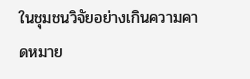ในชุมชนวิจัยอย่างเกินความคาดหมาย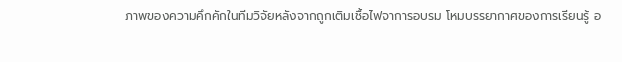ภาพของความคึกคักในทีมวิจัยหลังจากถูกเติมเชื้อไฟจาการอบรม โหมบรรยากาศของการเรียนรู้ อ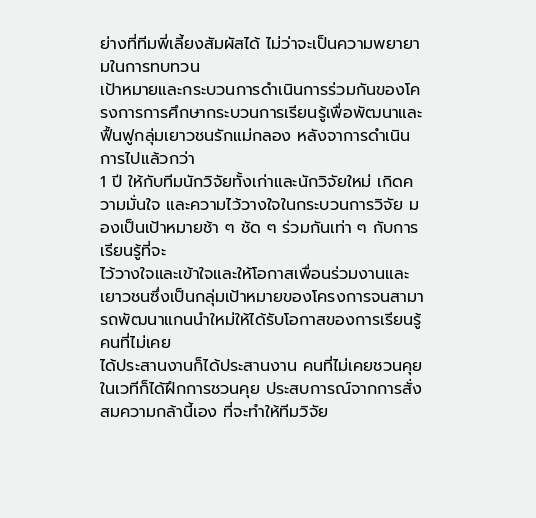ย่างที่ทีมพี่เลี้ยงสัมผัสได้ ไม่ว่าจะเป็นความพยายามในการทบทวน
เป้าหมายและกระบวนการดำเนินการร่วมกันของโครงการการศึกษากระบวนการเรียนรู้เพื่อพัฒนาและฟื้นฟูกลุ่มเยาวชนรักแม่กลอง หลังจาการดำเนินการไปแล้วกว่า
1 ปี ให้กับทีมนักวิจัยทั้งเก่าและนักวิจัยใหม่ เกิดความมั่นใจ และความไว้วางใจในกระบวนการวิจัย มองเป็นเป้าหมายช้า ๆ ชัด ๆ ร่วมกันเท่า ๆ กับการเรียนรู้ที่จะ
ไว้วางใจและเข้าใจและให้โอกาสเพื่อนร่วมงานและเยาวชนซึ่งเป็นกลุ่มเป้าหมายของโครงการจนสามารถพัฒนาแกนนำใหม่ให้ได้รับโอกาสของการเรียนรู้ คนที่ไม่เคย
ได้ประสานงานก็ได้ประสานงาน คนที่ไม่เคยชวนคุยในเวทีก็ได้ฝึกการชวนคุย ประสบการณ์จากการสั่งสมความกล้านี้เอง ที่จะทำให้ทีมวิจัย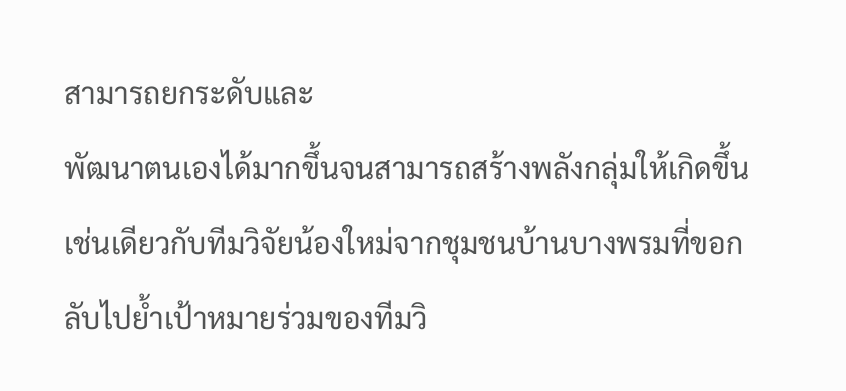สามารถยกระดับและ
พัฒนาตนเองได้มากขึ้นจนสามารถสร้างพลังกลุ่มให้เกิดขึ้น เช่นเดียวกับทีมวิจัยน้องใหม่จากชุมชนบ้านบางพรมที่ขอกลับไปย้ำเป้าหมายร่วมของทีมวิ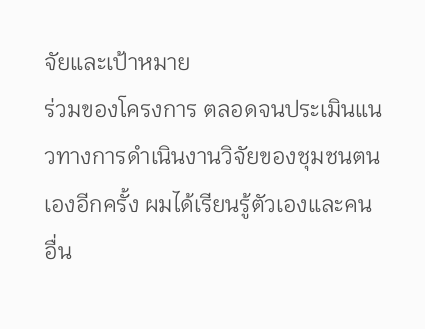จัยและเป้าหมาย
ร่วมของโครงการ ตลอดจนประเมินแนวทางการดำเนินงานวิจัยของชุมชนตนเองอีกครั้ง ผมได้เรียนรู้ตัวเองและคนอื่น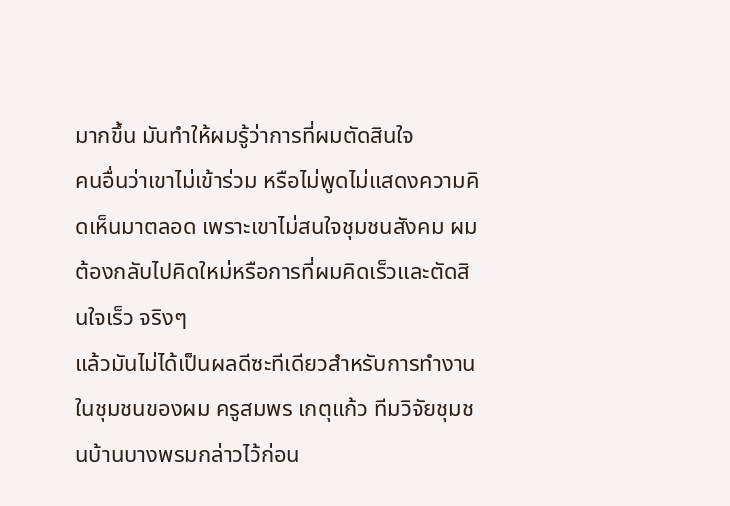มากขึ้น มันทำให้ผมรู้ว่าการที่ผมตัดสินใจ
คนอื่นว่าเขาไม่เข้าร่วม หรือไม่พูดไม่แสดงความคิดเห็นมาตลอด เพราะเขาไม่สนใจชุมชนสังคม ผมต้องกลับไปคิดใหม่หรือการที่ผมคิดเร็วและตัดสินใจเร็ว จริงๆ
แล้วมันไม่ได้เป็นผลดีซะทีเดียวสำหรับการทำงานในชุมชนของผม ครูสมพร เกตุแก้ว ทีมวิจัยชุมชนบ้านบางพรมกล่าวไว้ก่อน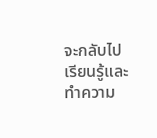จะกลับไปเรียนรู้และทำความ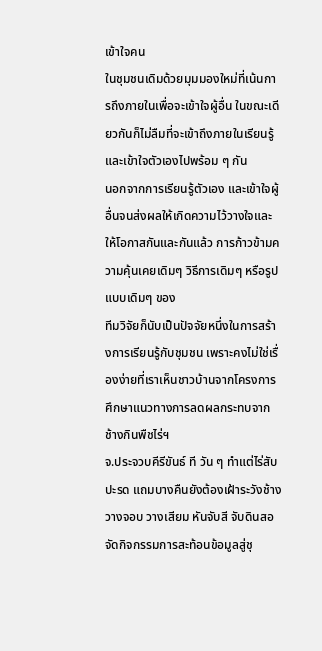เข้าใจคน
ในชุมชนเดิมด้วยมุมมองใหม่ที่เน้นการถึงภายในเพื่อจะเข้าใจผู้อื่น ในขณะเดียวกันก็ไม่ลืมที่จะเข้าถึงภายในเรียนรู้และเข้าใจตัวเองไปพร้อม ๆ กัน
นอกจากการเรียนรู้ตัวเอง และเข้าใจผู้อื่นจนส่งผลให้เกิดความไว้วางใจและให้โอกาสกันและกันแล้ว การก้าวข้ามความคุ้นเคยเดิมๆ วิธีการเดิมๆ หรือรูปแบบเดิมๆ ของ
ทีมวิจัยก็นับเป็นปัจจัยหนึ่งในการสร้างการเรียนรู้กับชุมชน เพราะคงไม่ใช่เรื่องง่ายที่เราเห็นชาวบ้านจากโครงการศึกษาแนวทางการลดผลกระทบจากช้างกินพืชไร่ฯ
จ.ประจวบคีรีขันธ์ ที วัน ๆ ทำแต่ไร่สับปะรด แถมบางคืนยังต้องเฝ้าระวังช้าง วางจอบ วางเสียม หันจับสี จับดินสอ จัดกิจกรรมการสะท้อนข้อมูลสู่ชุ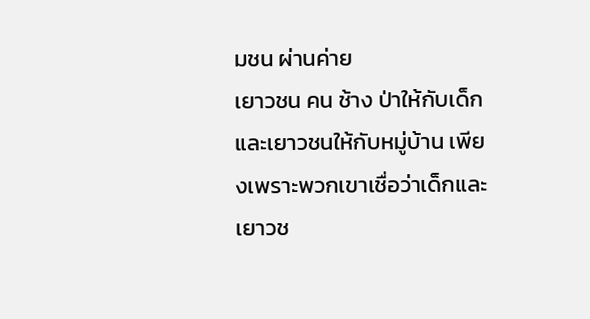มชน ผ่านค่าย
เยาวชน คน ช้าง ป่าให้กับเด็กและเยาวชนให้กับหมู่บ้าน เพียงเพราะพวกเขาเชื่อว่าเด็กและเยาวช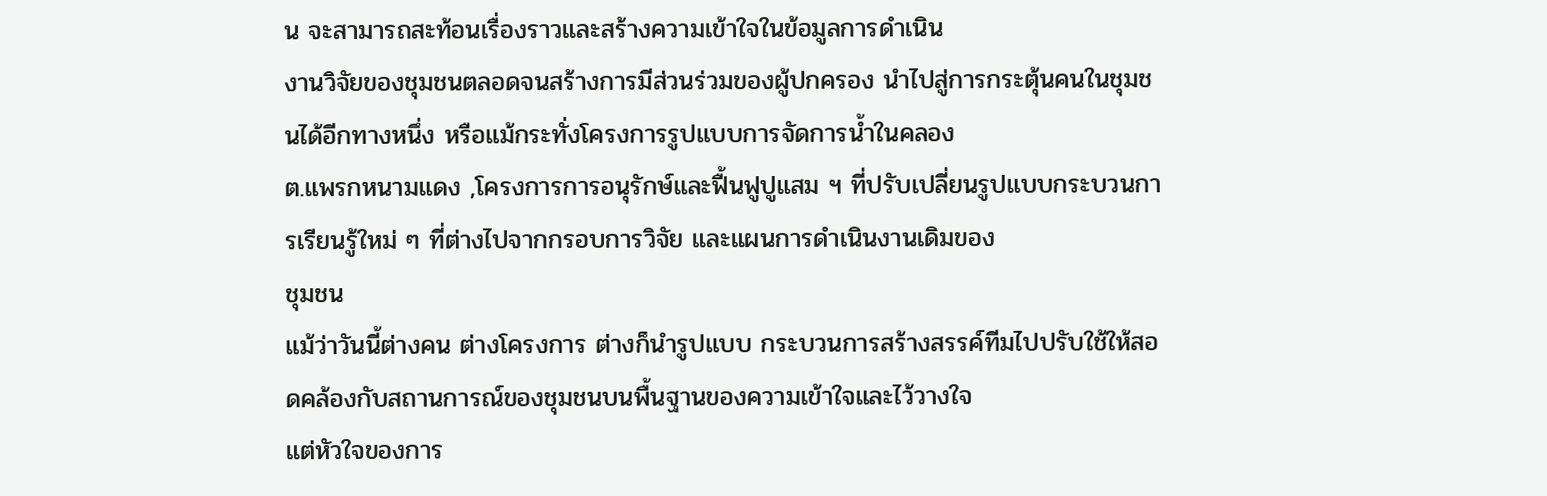น จะสามารถสะท้อนเรื่องราวและสร้างความเข้าใจในข้อมูลการดำเนิน
งานวิจัยของชุมชนตลอดจนสร้างการมีส่วนร่วมของผู้ปกครอง นำไปสู่การกระตุ้นคนในชุมชนได้อีกทางหนึ่ง หรือแม้กระทั่งโครงการรูปแบบการจัดการน้ำในคลอง
ต.แพรกหนามแดง ,โครงการการอนุรักษ์และฟื้นฟูปูแสม ฯ ที่ปรับเปลี่ยนรูปแบบกระบวนการเรียนรู้ใหม่ ๆ ที่ต่างไปจากกรอบการวิจัย และแผนการดำเนินงานเดิมของ
ชุมชน
แม้ว่าวันนี้ต่างคน ต่างโครงการ ต่างก็นำรูปแบบ กระบวนการสร้างสรรค์ทีมไปปรับใช้ให้สอดคล้องกับสถานการณ์ของชุมชนบนพื้นฐานของความเข้าใจและไว้วางใจ
แต่หัวใจของการ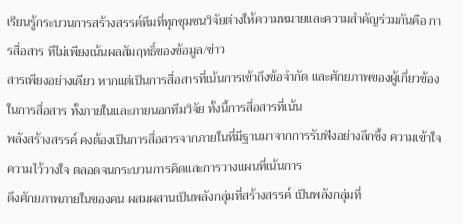เรียนรู้กระบวนการสร้างสรรค์ทีมที่ทุกชุมชนวิจัยต่างให้ความหมายและความสำคัญร่วมกันคือ การสื่อสาร ทีไม่เพียงเน้นผลสัมฤทธิ์ของข้อมูล/ข่าว
สารเพียงอย่างเดียว หากแต่เป็นการสื่อสารที่เน้นการเข้าถึงข้อจำกัด และศักยภาพของผู้เกี่ยวข้องในการสื่อสาร ทั้งภายในและภายนอกทีมวิจัย ทั้งนี้การสื่อสารที่เน้น
พลังสร้างสรรค์ คงต้องเป็นการสื่อสารจากภายในที่มีฐานมาจากการรับฟังอย่างลึกซึ้ง ความเข้าใจ ความไว้วางใจ ตลอดจนกระบวนการคิดและการวางแผนที่เน้นการ
ดึงศักยภาพภายในของคน ผสมผสานเป็นพลังกลุ่มที่สร้างสรรค์ เป็นพลังกลุ่มที่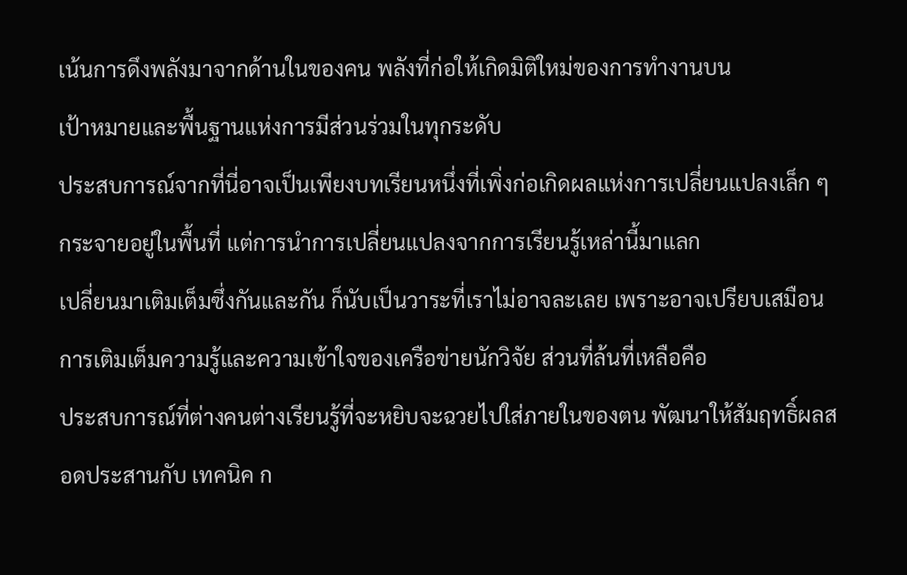เน้นการดึงพลังมาจากด้านในของคน พลังที่ก่อให้เกิดมิติใหม่ของการทำงานบน
เป้าหมายและพื้นฐานแห่งการมีส่วนร่วมในทุกระดับ
ประสบการณ์จากที่นี่อาจเป็นเพียงบทเรียนหนึ่งที่เพิ่งก่อเกิดผลแห่งการเปลี่ยนแปลงเล็ก ๆ กระจายอยู่ในพื้นที่ แต่การนำการเปลี่ยนแปลงจากการเรียนรู้เหล่านี้มาแลก
เปลี่ยนมาเติมเต็มซึ่งกันและกัน ก็นับเป็นวาระที่เราไม่อาจละเลย เพราะอาจเปรียบเสมือนการเติมเต็มความรู้และความเข้าใจของเครือข่ายนักวิจัย ส่วนที่ล้นที่เหลือคือ
ประสบการณ์ที่ต่างคนต่างเรียนรู้ที่จะหยิบจะฉวยไปใส่ภายในของตน พัฒนาให้สัมฤทธิ์ผลสอดประสานกับ เทคนิค ก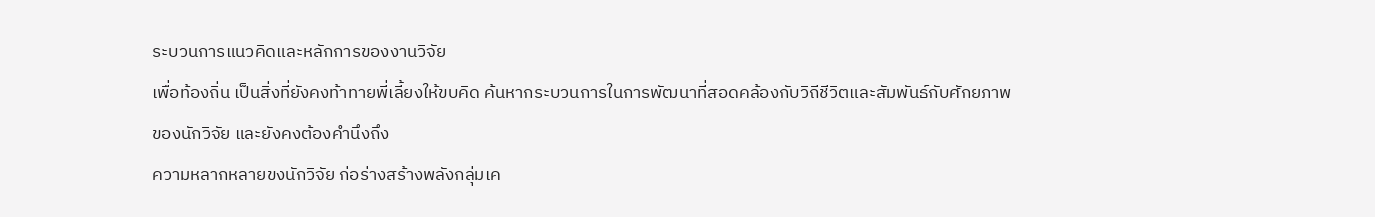ระบวนการแนวคิดและหลักการของงานวิจัย
เพื่อท้องถิ่น เป็นสิ่งที่ยังคงท้าทายพี่เลี้ยงให้ขบคิด ค้นหากระบวนการในการพัฒนาที่สอดคล้องกับวิถีชีวิตและสัมพันธ์กับศักยภาพของนักวิจัย และยังคงต้องคำนึงถึง
ความหลากหลายขงนักวิจัย ก่อร่างสร้างพลังกลุ่มเค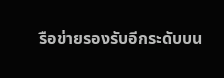รือข่ายรองรับอีกระดับบน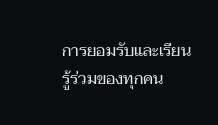การยอมรับและเรียนรู้ร่วมของทุกคน